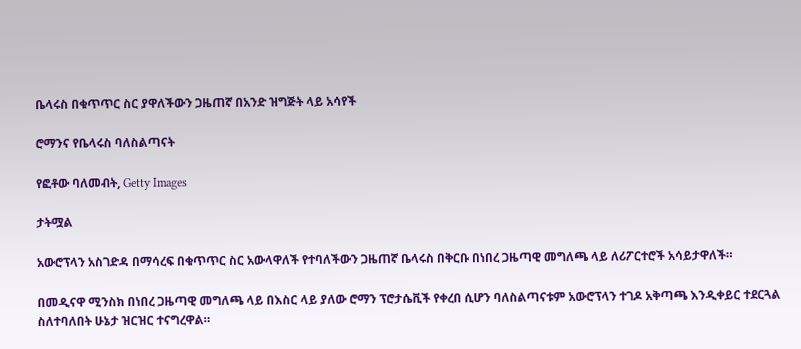ቤላሩስ በቁጥጥር ስር ያዋለችውን ጋዜጠኛ በአንድ ዝግጅት ላይ አሳየች

ሮማንና የቤላሩስ ባለስልጣናት

የፎቶው ባለመብት, Getty Images

ታትሟል

አውሮፕላን አስገድዳ በማሳረፍ በቁጥጥር ስር አውላዋለች የተባለችውን ጋዜጠኛ ቤላሩስ በቅርቡ በነበረ ጋዜጣዊ መግለጫ ላይ ለሪፖርተሮች አሳይታዋለች።

በመዲናዋ ሚንስክ በነበረ ጋዜጣዊ መግለጫ ላይ በእስር ላይ ያለው ሮማን ፕሮታሴቪች የቀረበ ሲሆን ባለስልጣናቱም አውሮፕላን ተገዶ አቅጣጫ እንዲቀይር ተደርጓል ስለተባለበት ሁኔታ ዝርዝር ተናግረዋል።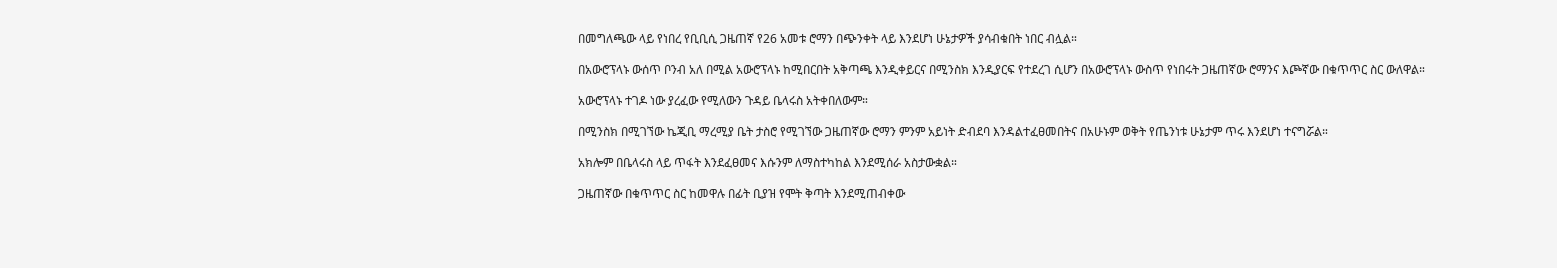በመግለጫው ላይ የነበረ የቢቢሲ ጋዜጠኛ የ26 አመቱ ሮማን በጭንቀት ላይ እንደሆነ ሁኔታዎች ያሳብቁበት ነበር ብሏል።

በአውሮፕላኑ ውሰጥ ቦንብ አለ በሚል አውሮፕላኑ ከሚበርበት አቅጣጫ እንዲቀይርና በሚንስክ እንዲያርፍ የተደረገ ሲሆን በአውሮፕላኑ ውስጥ የነበሩት ጋዜጠኛው ሮማንና እጮኛው በቁጥጥር ስር ውለዋል።

አውሮፕላኑ ተገዶ ነው ያረፈው የሚለውን ጉዳይ ቤላሩስ አትቀበለውም።

በሚንስክ በሚገኘው ኬጂቢ ማረሚያ ቤት ታስሮ የሚገኘው ጋዜጠኛው ሮማን ምንም አይነት ድብደባ እንዳልተፈፀመበትና በአሁኑም ወቅት የጤንነቱ ሁኔታም ጥሩ እንደሆነ ተናግሯል።

አክሎም በቤላሩስ ላይ ጥፋት እንደፈፀመና እሱንም ለማስተካከል እንደሚሰራ አስታውቋል።

ጋዜጠኛው በቁጥጥር ስር ከመዋሉ በፊት ቢያዝ የሞት ቅጣት እንደሚጠብቀው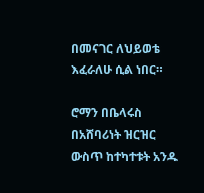በመናገር ለህይወቴ እፈራለሁ ሲል ነበር።

ሮማን በቤላሩስ በአሸባሪነት ዝርዝር ውስጥ ከተካተቱት አንዱ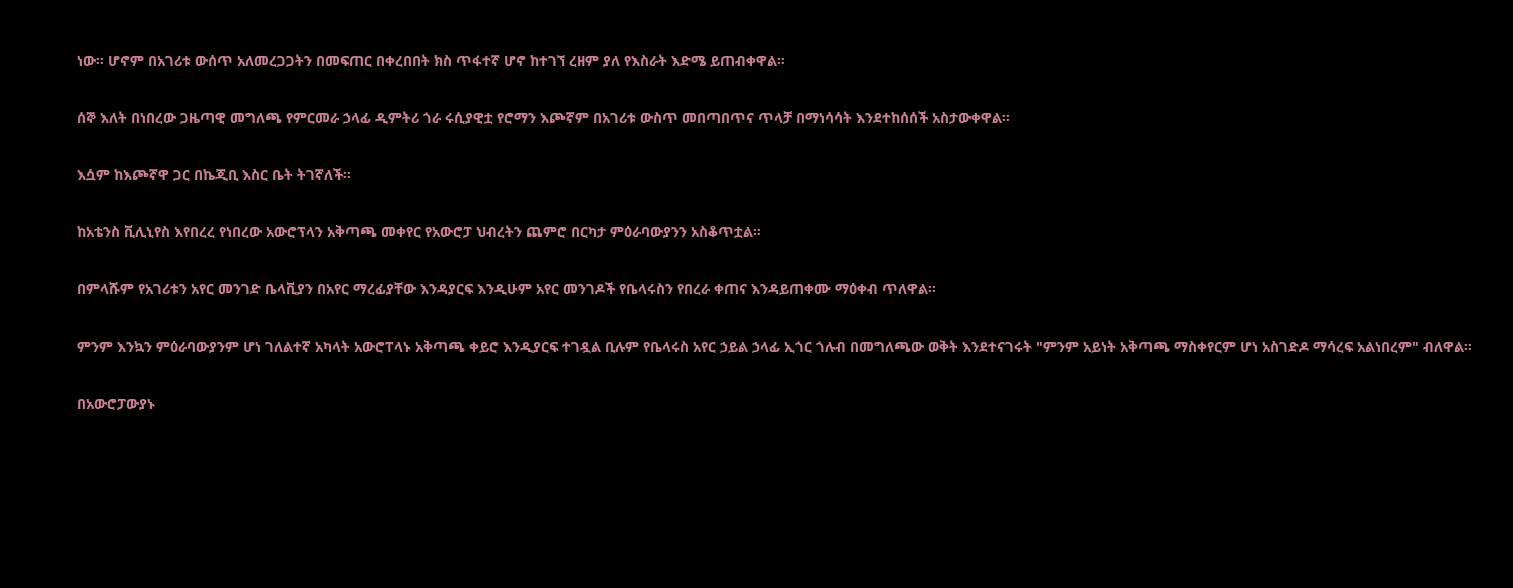ነው። ሆኖም በአገሪቱ ውሰጥ አለመረጋጋትን በመፍጠር በቀረበበት ክስ ጥፋተኛ ሆኖ ከተገኘ ረዘም ያለ የእስራት እድሜ ይጠብቀዋል።

ሰኞ እለት በነበረው ጋዜጣዊ መግለጫ የምርመራ ኃላፊ ዲምትሪ ጎራ ሩሲያዊቷ የሮማን እጮኛም በአገሪቱ ውስጥ መበጣበጥና ጥላቻ በማነሳሳት እንደተከሰሰች አስታውቀዋል።

እሷም ከእጮኛዋ ጋር በኬጂቢ እስር ቤት ትገኛለች።

ከአቴንስ ቪሊኒየስ እየበረረ የነበረው አውሮፕላን አቅጣጫ መቀየር የአውሮፓ ህብረትን ጨምሮ በርካታ ምዕራባውያንን አስቆጥቷል።

በምላሹም የአገሪቱን አየር መንገድ ቤላቪያን በአየር ማረፊያቸው እንዳያርፍ እንዲሁም አየር መንገዶች የቤላሩስን የበረራ ቀጠና እንዳይጠቀሙ ማዕቀብ ጥለዋል።

ምንም እንኳን ምዕራባውያንም ሆነ ገለልተኛ አካላት አውሮፐላኑ አቅጣጫ ቀይሮ እንዲያርፍ ተገዷል ቢሉም የቤላሩስ አየር ኃይል ኃላፊ ኢጎር ጎሉብ በመግለጫው ወቅት እንደተናገሩት "ምንም አይነት አቅጣጫ ማስቀየርም ሆነ አስገድዶ ማሳረፍ አልነበረም" ብለዋል።

በአውሮፓውያኑ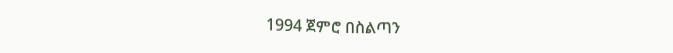1994 ጀምሮ በስልጣን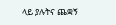ላይ ያሉትና ጨቋኝ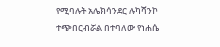የሚባሉት አሌክሳንደር ሉካሻንኮ ተጭበርብሯል በተባለው የነሐሴ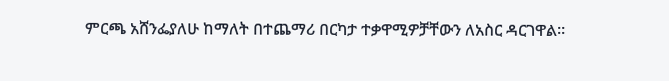ምርጫ አሸንፌያለሁ ከማለት በተጨማሪ በርካታ ተቃዋሚዎቻቸውን ለአስር ዳርገዋል።